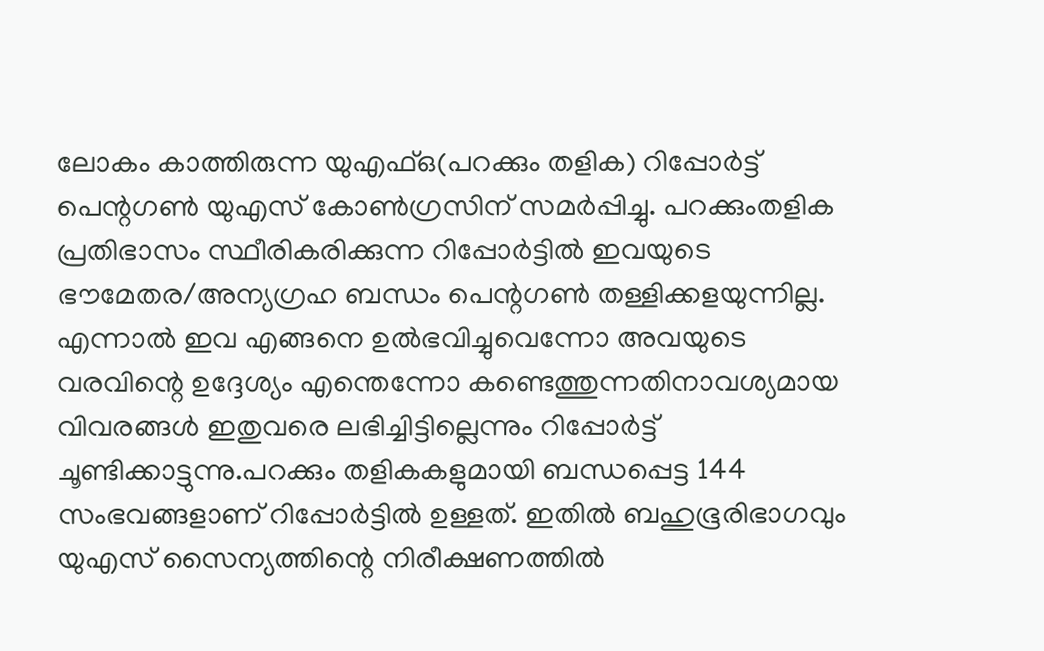ലോകം കാത്തിരുന്ന യുഎഫ്‌ഒ(പറക്കും തളിക) റിപ്പോര്‍ട്ട് പെന്റഗണ്‍ യുഎസ് കോണ്‍ഗ്രസിന് സമര്‍പ്പിച്ചു. പറക്കുംതളിക പ്രതിഭാസം സ്ഥീരികരിക്കുന്ന റിപ്പോര്‍ട്ടില്‍ ഇവയുടെ ഭൗമേതര/അന്യഗ്രഹ ബന്ധം പെന്റഗണ്‍ തള്ളിക്കളയുന്നില്ല. എന്നാല്‍ ഇവ എങ്ങനെ ഉല്‍ഭവിച്ചുവെന്നോ അവയുടെ വരവിന്റെ ഉദ്ദേശ്യം എന്തെന്നോ കണ്ടെത്തുന്നതിനാവശ്യമായ വിവരങ്ങള്‍ ഇതുവരെ ലഭിച്ചിട്ടില്ലെന്നും റിപ്പോര്‍ട്ട് ചൂണ്ടിക്കാട്ടുന്നു.പറക്കും തളികകളുമായി ബന്ധപ്പെട്ട 144 സംഭവങ്ങളാണ് റിപ്പോര്‍ട്ടില്‍ ഉള്ളത്. ഇതില്‍ ബഹുഭൂരിഭാഗവും യുഎസ് സൈന്യത്തിന്റെ നിരീക്ഷണത്തില്‍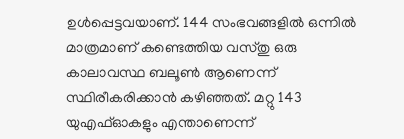ഉള്‍പ്പെട്ടവയാണ്. 144 സംഭവങ്ങളില്‍ ഒന്നില്‍ മാത്രമാണ് കണ്ടെത്തിയ വസ്തു ഒരു കാലാവസ്ഥ ബലൂണ്‍ ആണെന്ന് സ്ഥിരീകരിക്കാന്‍ കഴിഞ്ഞത്. മറ്റു 143 യുഎഫ്‌ഓകളും എന്താണെന്ന്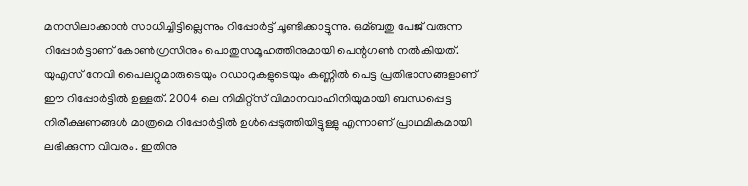മനസിലാക്കാന്‍ സാധിച്ചിട്ടില്ലെന്നും റിപ്പോര്‍ട്ട് ചൂണ്ടിക്കാട്ടുന്നു. ഒമ്ബതു പേജ് വരുന്ന റിപ്പോര്‍ട്ടാണ് കോണ്‍ഗ്രസിനും പൊതുസമൂഹത്തിനുമായി പെന്റഗണ്‍ നല്‍കിയത്. യുഎസ് നേവി പൈലറ്റുമാരുടെയും റഡാറുകളുടെയും കണ്ണില്‍ പെട്ട പ്രതിഭാസങ്ങളാണ് ഈ റിപ്പോര്‍ട്ടില്‍ ഉള്ളത്. 2004 ലെ നിമിറ്റ്‌സ് വിമാനവാഹിനിയുമായി ബന്ധപ്പെട്ട നിരീക്ഷണങ്ങള്‍ മാത്രമെ റിപ്പോര്‍ട്ടില്‍ ഉള്‍പ്പെടുത്തിയിട്ടുള്ളു എന്നാണ് പ്രാഥമികമായി ലഭിക്കുന്ന വിവരം. ഇതിനു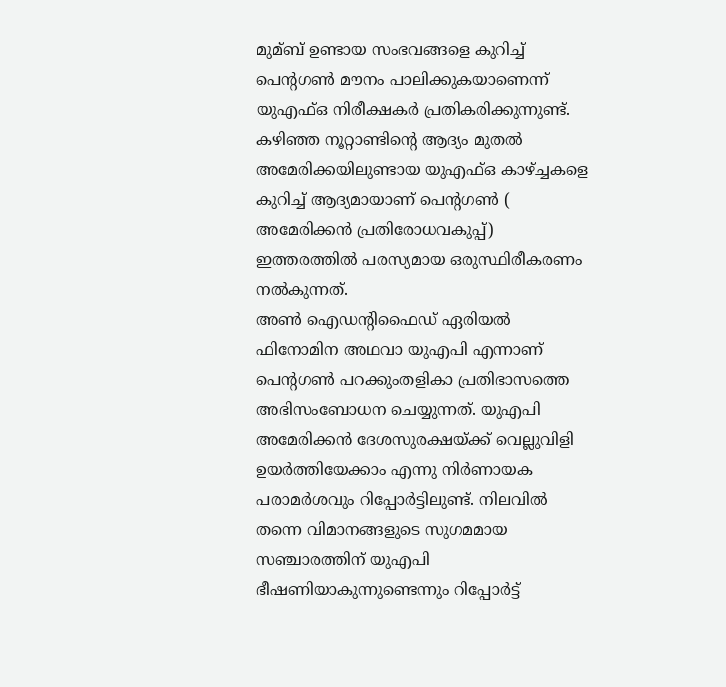മുമ്ബ് ഉണ്ടായ സംഭവങ്ങളെ കുറിച്ച്‌ പെന്റഗണ്‍ മൗനം പാലിക്കുകയാണെന്ന് യുഎഫ്‌ഒ നിരീക്ഷകര്‍ പ്രതികരിക്കുന്നുണ്ട്. കഴിഞ്ഞ നൂറ്റാണ്ടിന്റെ ആദ്യം മുതല്‍ അമേരിക്കയിലുണ്ടായ യുഎഫ്‌ഒ കാഴ്ച്ചകളെ കുറിച്ച്‌ ആദ്യമായാണ് പെന്റഗണ്‍ ( അമേരിക്കന്‍ പ്രതിരോധവകുപ്പ്) ഇത്തരത്തില്‍ പരസ്യമായ ഒരുസ്ഥിരീകരണം നല്‍കുന്നത്.
അണ്‍ ഐഡന്റിഫൈഡ് ഏരിയല്‍ ഫിനോമിന അഥവാ യുഎപി എന്നാണ് പെന്റഗണ്‍ പറക്കുംതളികാ പ്രതിഭാസത്തെ അഭിസംബോധന ചെയ്യുന്നത്. യുഎപി അമേരിക്കന്‍ ദേശസുരക്ഷയ്ക്ക് വെല്ലുവിളി ഉയര്‍ത്തിയേക്കാം എന്നു നിര്‍ണായക പരാമര്‍ശവും റിപ്പോര്‍ട്ടിലുണ്ട്. നിലവില്‍ തന്നെ വിമാനങ്ങളുടെ സുഗമമായ സഞ്ചാരത്തിന് യുഎപി ഭീഷണിയാകുന്നുണ്ടെന്നും റിപ്പോര്‍ട്ട്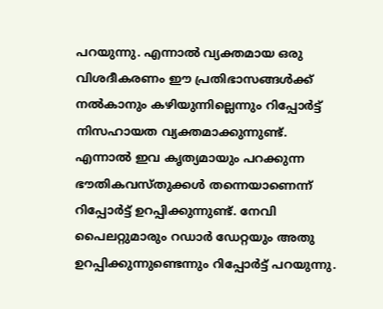പറയുന്നു. എന്നാല്‍ വ്യക്തമായ ഒരു വിശദീകരണം ഈ പ്രതിഭാസങ്ങള്‍ക്ക് നല്‍കാനും കഴിയുന്നില്ലെന്നും റിപ്പോര്‍ട്ട് നിസഹായത വ്യക്തമാക്കുന്നുണ്ട്.
എന്നാല്‍ ഇവ കൃത്യമായും പറക്കുന്ന ഭൗതികവസ്തുക്കള്‍ തന്നെയാണെന്ന് റിപ്പോര്‍ട്ട് ഉറപ്പിക്കുന്നുണ്ട്. നേവി പൈലറ്റുമാരും റഡാര്‍ ഡേറ്റയും അതു ഉറപ്പിക്കുന്നുണ്ടെന്നും റിപ്പോര്‍ട്ട് പറയുന്നു.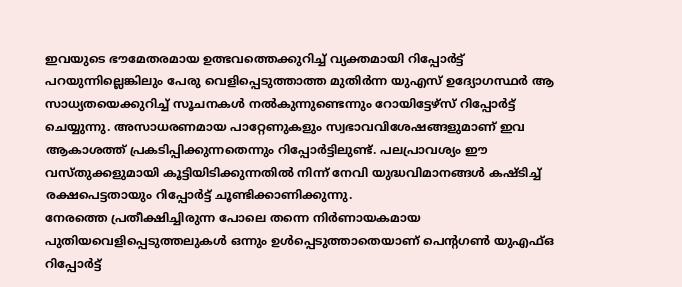ഇവയുടെ ഭൗമേതരമായ ഉത്ഭവത്തെക്കുറിച്ച്‌ വ്യക്തമായി റിപ്പോര്‍ട്ട് പറയുന്നില്ലെങ്കിലും പേരു വെളിപ്പെടുത്താത്ത മുതിര്‍ന്ന യുഎസ് ഉദ്യോഗസ്ഥര്‍ ആ സാധ്യതയെക്കുറിച്ച്‌ സൂചനകള്‍ നല്‍കുന്നുണ്ടെന്നും റോയിട്ടേഴ്‌സ് റിപ്പോര്‍ട്ട് ചെയ്യുന്നു. അസാധരണമായ പാറ്റേണുകളും സ്വഭാവവിശേഷങ്ങളുമാണ് ഇവ ആകാശത്ത് പ്രകടിപ്പിക്കുന്നതെന്നും റിപ്പോര്‍ട്ടിലുണ്ട്. പലപ്രാവശ്യം ഈ വസ്തുക്കളുമായി കൂട്ടിയിടിക്കുന്നതില്‍ നിന്ന് നേവി യുദ്ധവിമാനങ്ങള്‍ കഷ്ടിച്ച്‌ രക്ഷപെട്ടതായും റിപ്പോര്‍ട്ട് ചൂണ്ടിക്കാണിക്കുന്നു.
നേരത്തെ പ്രതീക്ഷിച്ചിരുന്ന പോലെ തന്നെ നിര്‍ണായകമായ പുതിയവെളിപ്പെടുത്തലുകള്‍ ഒന്നും ഉള്‍പ്പെടുത്താതെയാണ് പെന്റഗണ്‍ യുഎഫ്‌ഒ റിപ്പോര്‍ട്ട്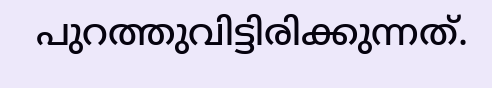പുറത്തുവിട്ടിരിക്കുന്നത്.